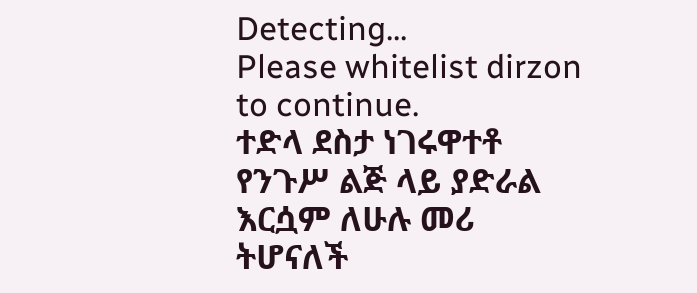Detecting...
Please whitelist dirzon to continue.
ተድላ ደስታ ነገሩዋተቶ የንጉሥ ልጅ ላይ ያድራል እርሷም ለሁሉ መሪ ትሆናለች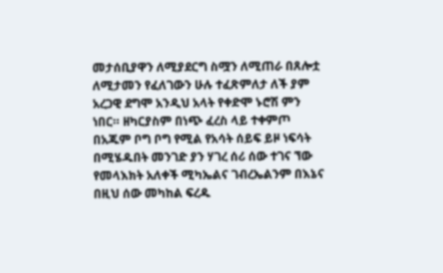መታሰቢያዋን ለሚያደርግ ስሟን ለሚጠራ በጸሎቷ ለሚታመን የፈለገውን ሁሉ ተፈጽምለታ ለች ያም አረጋዊ ደግሞ አንዲህ አላት የቀድሞ ኑሮሽ ምን ነበር። ዘካርያስም በነጭ ፈረስ ላይ ተቀምጦ በአጁም ቦግ ቦግ የሚል የአሳት ሰይፍ ይዞ ነፍሳት በሚሄዱበት መንገድ ያን ሃገረ ሰሪ ሰው ተገና ኘው የመላእክት አለቀች ሚካኤልና ገብረኤልንም በእኔና በዚህ ሰው መካከል ፍረዱ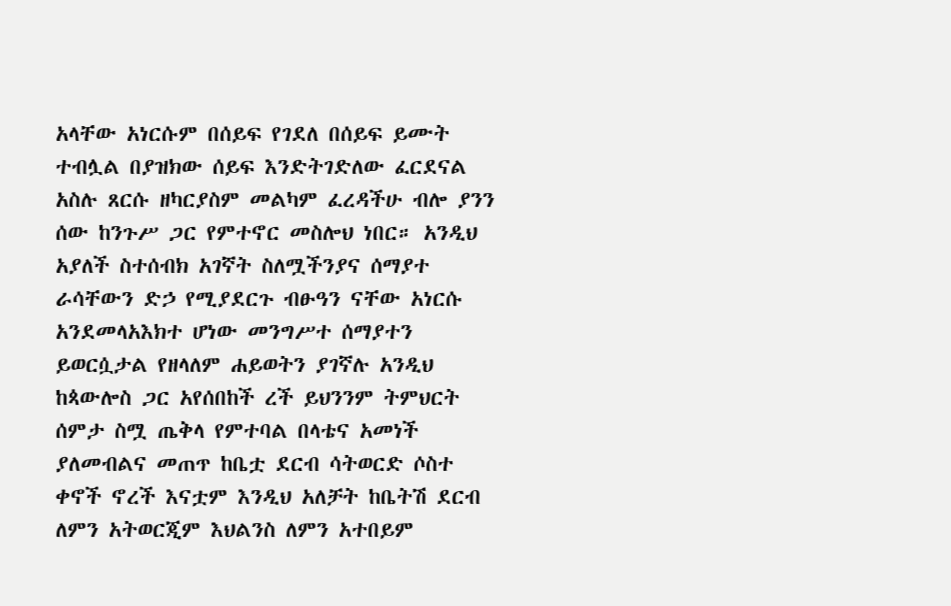አላቸው አነርሱም በሰይፍ የገደለ በሰይፍ ይሙት ተብሏል በያዝክው ሰይፍ እንድትገድለው ፈርደናል አስሉ ጸርሱ ዘካርያስም መልካም ፈረዳችሁ ብሎ ያንን ሰው ከንጉሥ ጋር የምተኖር መስሎህ ነበር። አንዲህ አያለች ስተሰብክ አገኛት ስለሟችንያና ሰማያተ ራሳቸውን ድኃ የሚያደርጉ ብፁዓን ናቸው አነርሱ አንደመላአእክተ ሆነው መንግሥተ ሰማያተን ይወርሷታል የዘላለም ሐይወትን ያገኛሉ አንዲህ ከጳውሎስ ጋር አየሰበከች ረች ይህንንም ትምህርት ሰምታ ስሟ ጤቅላ የምተባል በላቴና አመነች ያለመብልና መጠጥ ከቤቷ ደርብ ሳትወርድ ሶስተ ቀኖች ኖረች እናቷም እንዲህ አለቻት ከቤትሽ ደርብ ለምን አትወርጂም እህልንስ ለምን አተበይም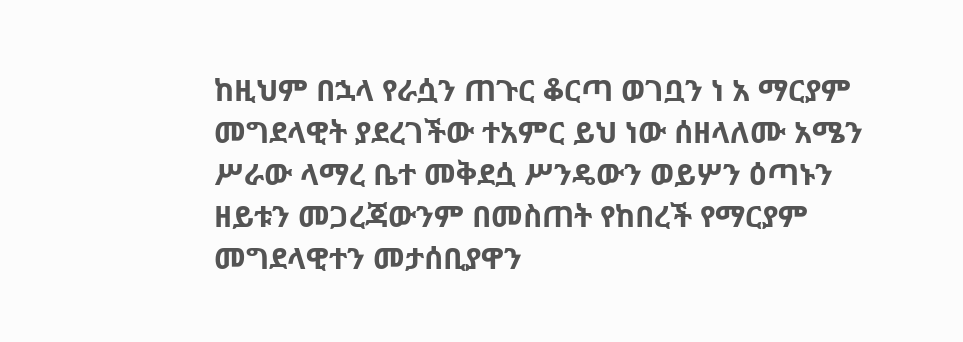ከዚህም በኋላ የራሷን ጠጉር ቆርጣ ወገቧን ነ አ ማርያም መግደላዊት ያደረገችው ተአምር ይህ ነው ሰዘላለሙ አሜን ሥራው ላማረ ቤተ መቅደሷ ሥንዴውን ወይሦን ዕጣኑን ዘይቱን መጋረጃውንም በመስጠት የከበረች የማርያም መግደላዊተን መታሰቢያዋን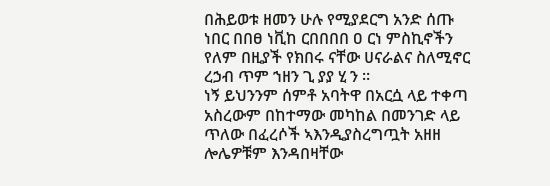በሕይወቱ ዘመን ሁሉ የሚያደርግ አንድ ሰጡ ነበር በበፀ ነቪከ ርበበበበ ዐ ርነ ምስኪኖችን የለም በዚያች የክበሩ ናቸው ሀናራልና ስለሚኖር ረኃብ ጥም ኀዘን ጊ ያያ ሂ ን ።
ነኝ ይህንንም ሰምቶ አባትዋ በአርሷ ላይ ተቀጣ አስረውም በከተማው መካከል በመንገድ ላይ ጥለው በፈረሶች ኣእንዲያስረግጧት አዘዘ ሎሌዎቹም እንዳበዛቸው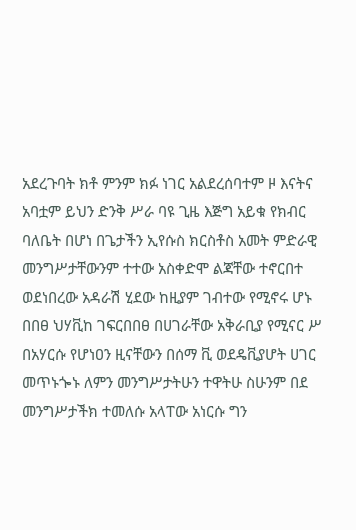አደረጉባት ክቶ ምንም ክፉ ነገር አልደረሰባተም ዞ እናትና አባቷም ይህን ድንቅ ሥራ ባዩ ጊዜ እጅግ አይቁ የክብር ባለቤት በሆነ በጌታችን ኢየሱስ ክርስቶስ አመት ምድራዊ መንግሥታቸውንም ተተው አስቀድሞ ልጃቸው ተኖርበተ ወደነበረው አዳራሽ ሂደው ከዚያም ገብተው የሚኖሩ ሆኑ በበፀ ህሃቪከ ገፍርበበፀ በሀገራቸው አቅራቢያ የሚናር ሥ በአሃርሱ የሆነዐን ዚናቸውን በሰማ ቪ ወደዴቪያሆት ሀገር መጥኑጐኑ ለምን መንግሥታትሁን ተዋትሁ ስሁንም በደ መንግሥታችክ ተመለሱ አላፐው አነርሱ ግን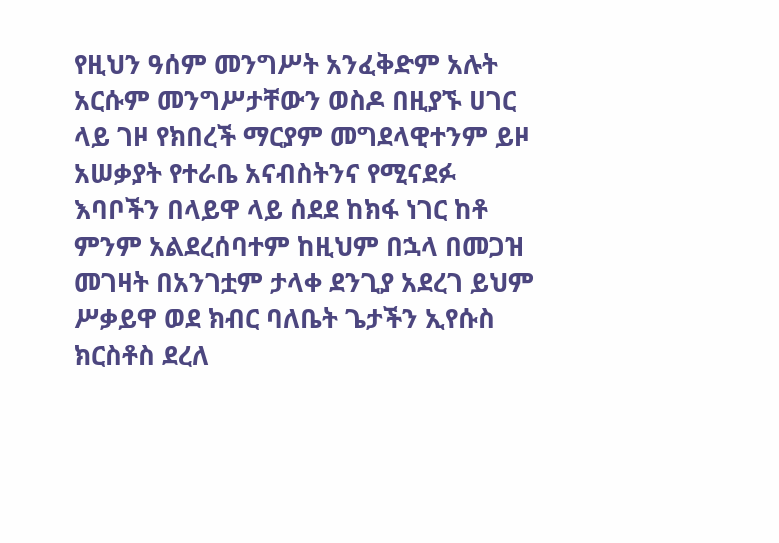የዚህን ዓሰም መንግሥት አንፈቅድም አሉት አርሱም መንግሥታቸውን ወስዶ በዚያኙ ሀገር ላይ ገዞ የክበረች ማርያም መግደላዊተንም ይዞ አሠቃያት የተራቤ አናብስትንና የሚናደፉ እባቦችን በላይዋ ላይ ሰደደ ከክፋ ነገር ከቶ ምንም አልደረሰባተም ከዚህም በኋላ በመጋዝ መገዛት በአንገቷም ታላቀ ደንጊያ አደረገ ይህም ሥቃይዋ ወደ ክብር ባለቤት ጌታችን ኢየሱስ ክርስቶስ ደረለ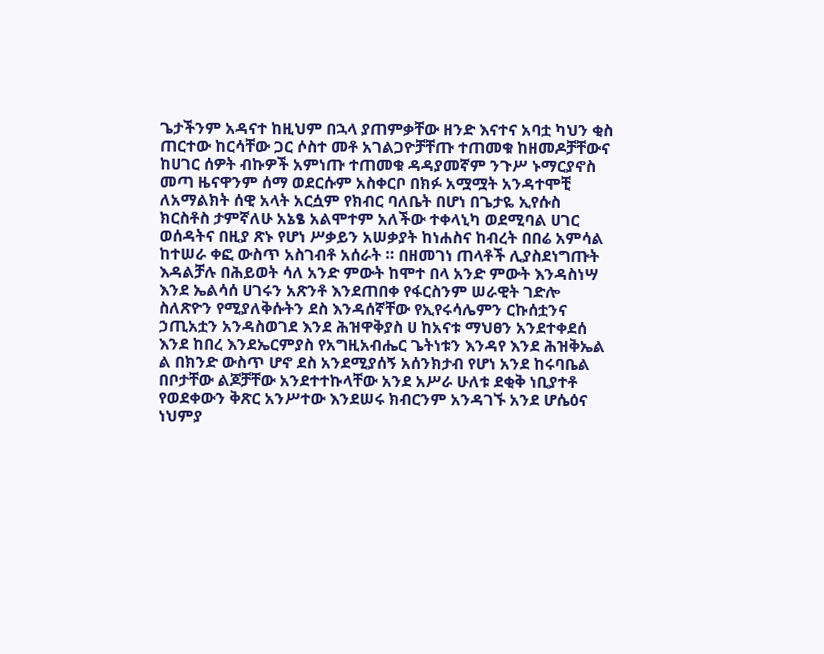ጌታችንም አዳናተ ከዚህም በኋላ ያጠምቃቸው ዘንድ እናተና አባቷ ካህን ቂስ ጠርተው ከርሳቸው ጋር ሶስተ መቶ አገልጋዮቻቸጡ ተጠመቁ ከዘመዶቻቸውና ከሀገር ሰዎት ብኩዎች አምነጡ ተጠመቁ ዳዳያመኛም ንጉሥ ኑማርያኖስ መጣ ዜናዋንም ሰማ ወደርሱም አስቀርቦ በክፉ አሟሟት አንዳተሞቺ ለአማልክት ሰዊ አላት አርሷም የክብር ባለቤት በሆነ በጌታዬ ኢየሱስ ክርስቶስ ታምኛለሁ አኔፄ አልሞተም አለችው ተቀላኒካ ወደሚባል ሀገር ወሰዳትና በዚያ ጽኑ የሆነ ሥቃይን አሠቃያት ከነሐስና ከብረት በበሬ አምሳል ከተሠራ ቀፎ ውስጥ አስገብቶ አሰራት ። በዘመገነ ጠላቶች ሊያስደነግጡት እዳልቻሉ በሕይወት ሳለ አንድ ምውት ከሞተ በላ አንድ ምውት እንዳስነሣ እንደ ኤልሳሰ ሀገሩን አጽንቶ እንደጠበቀ የፋርስንም ሠራዊት ገድሎ ስለጽዮን የሚያለቅሱትን ደስ እንዳሰኛቸው የኢየሩሳሌምን ርኩሰቷንና ኃጢአቷን አንዳስወገደ እንደ ሕዝዋቅያስ ሀ ከአናቱ ማህፀን አንደተቀደሰ እንደ ከበረ እንደኤርምያስ የአግዚአብሔር ጌትነቱን እንዳየ እንደ ሕዝቅኤል ል በክንድ ውስጥ ሆኖ ደስ አንደሚያሰኝ አሰንክታብ የሆነ አንደ ከሩባቤል በቦታቸው ልጆቻቸው አንደተተኩላቸው አንደ አሥራ ሁለቱ ደቂቅ ነቢያተቶ የወደቀውን ቅጽር አንሥተው እንደሠሩ ክብርንም አንዳገኙ አንደ ሆሴዕና ነህምያ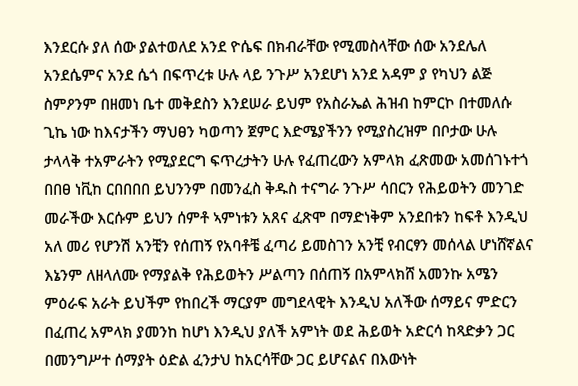እንደርሱ ያለ ሰው ያልተወለደ አንደ ዮሴፍ በክብራቸው የሚመስላቸው ሰው አንደሌለ አንደሴምና አንደ ሴጎ በፍጥረቱ ሁሉ ላይ ንጉሥ አንደሆነ አንደ አዳም ያ የካህን ልጅ ስምዖንም በዘመነ ቤተ መቅደስን እንደሠራ ይህም የአስራኤል ሕዝብ ከምርኮ በተመለሱ ጊኬ ነው ከእናታችን ማህፀን ካወጣን ጀምር እድሜያችንን የሚያስረዝም በቦታው ሁሉ ታላላቅ ተአምራትን የሚያደርግ ፍጥረታትን ሁሉ የፈጠረውን አምላክ ፈጽመው አመሰገኑተጎ በበፀ ነቪከ ርበበበበ ይህንንም በመንፈስ ቅዱስ ተናግራ ንጉሥ ሳበርን የሕይወትን መንገድ መራችው እርሱም ይህን ሰምቶ ኣምነቱን አጸና ፈጽሞ በማድነቅም አንደበቱን ከፍቶ እንዲህ አለ መሪ የሆንሽ አንቺን የሰጠኝ የአባቶቼ ፈጣሪ ይመስገን አንቺ የብርፃን መሰላል ሆነሸኛልና እኔንም ለዘላለሙ የማያልቅ የሕይወትን ሥልጣን በሰጠኝ በአምላክሸ አመንኩ አሜን ምዕራፍ አራት ይህችም የከበረች ማርያም መግደላዊት እንዲህ አለችው ሰማይና ምድርን በፈጠረ አምላክ ያመንከ ከሆነ እንዲህ ያለች አምነት ወደ ሕይወት አድርሳ ከጻድቃን ጋር በመንግሥተ ሰማያት ዕድል ፈንታህ ከአርሳቸው ጋር ይሆናልና በእውነት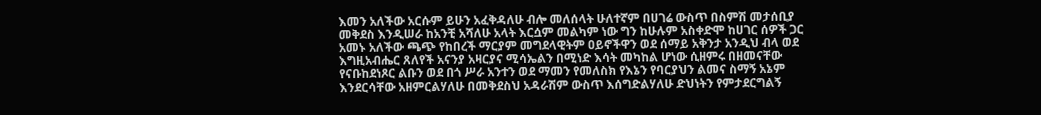እመን አለችው አርሱም ይሁን አፈቅዳለሁ ብሎ መለሰላት ሁለተኛም በሀገሬ ውስጥ በስምሽ መታሰቢያ መቅደስ እንዲሠራ ከአንቺ አሻለሁ አላት እርሷም መልካም ነው ግን ከሁሉም አስቀድሞ ከሀገር ሰዎች ጋር አመኑ አለችው ጫጭ የከበረች ማርያም መግደላዊትም ዐይኖችዋን ወደ ሰማይ አቅንታ አንዲህ ብላ ወደ እግዚአብሔር ጸለየች አናንያ አዛርያና ሚሳኤልን በሚነድ እሳት መካከል ሆነው ሲዘምሩ በዘመናቸው የናቡከደነጾር ልቡን ወደ በጎ ሥራ አንተን ወደ ማመን የመለስክ የእኔን የባርያህን ልመና ስማኝ አኔም እንደርሳቸው አዘምርልሃለሁ በመቅደስህ አዳራሽም ውስጥ እሰግድልሃለሁ ድህነትን የምታደርግልኝ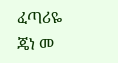ፈጣሪዬ ጄነ መ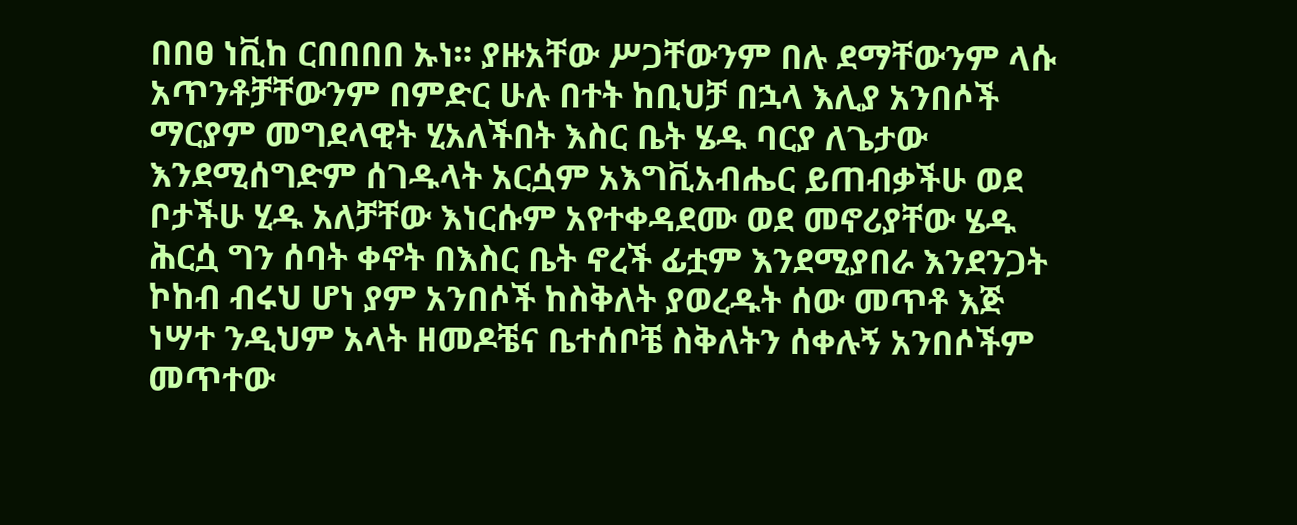በበፀ ነቪከ ርበበበበ ኡነ። ያዙአቸው ሥጋቸውንም በሉ ደማቸውንም ላሱ አጥንቶቻቸውንም በምድር ሁሉ በተት ከቢህቻ በኋላ እሊያ አንበሶች ማርያም መግደላዊት ሂአለችበት እስር ቤት ሄዱ ባርያ ለጌታው እንደሚሰግድም ሰገዱላት አርሷም አእግቪአብሔር ይጠብቃችሁ ወደ ቦታችሁ ሂዱ አለቻቸው እነርሱም አየተቀዳደሙ ወደ መኖሪያቸው ሄዱ ሕርሷ ግን ሰባት ቀኖት በእስር ቤት ኖረች ፊቷም እንደሚያበራ እንደንጋት ኮከብ ብሩህ ሆነ ያም አንበሶች ከስቅለት ያወረዱት ሰው መጥቶ እጅ ነሣተ ንዲህም አላት ዘመዶቼና ቤተሰቦቼ ስቅለትን ሰቀሉኝ አንበሶችም መጥተው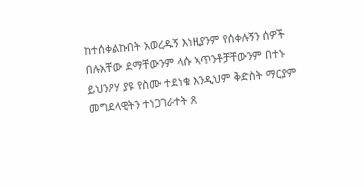ከተሰቀልኩበት አወረዱኝ እነዚያንም የሰቀሉኝን ሰዎች በሉአቸው ደማቸውንም ላሱ ኣጥንቶቻቸውንም በተኑ ይህንዖሃ ያዩ የስሙ ተደነቁ እንዲህም ቅድስት ማርያም መግደላዊትን ተነጋገራተት ጸ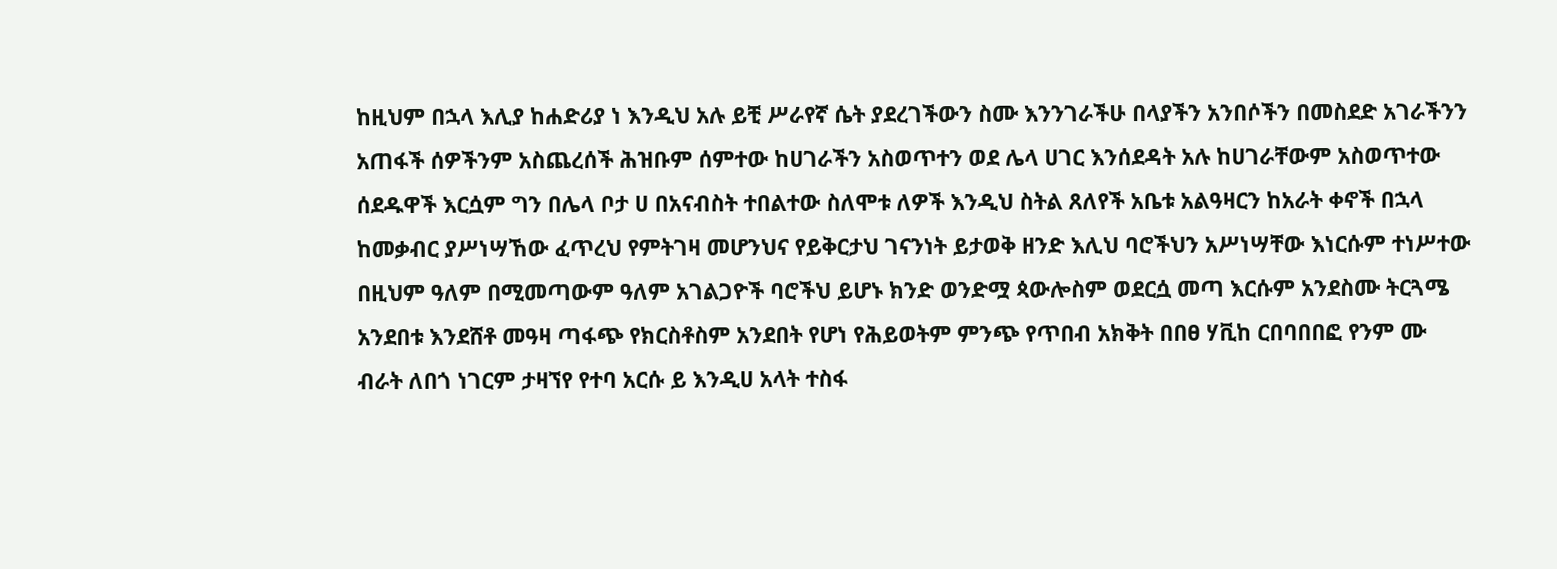ከዚህም በኋላ እሊያ ከሐድሪያ ነ እንዲህ አሉ ይቺ ሥራየኛ ሴት ያደረገችውን ስሙ እንንገራችሁ በላያችን አንበሶችን በመስደድ አገራችንን አጠፋች ሰዎችንም አስጨረሰች ሕዝቡም ሰምተው ከሀገራችን አስወጥተን ወደ ሌላ ሀገር እንሰደዳት አሉ ከሀገራቸውም አስወጥተው ሰደዱዋች እርሷም ግን በሌላ ቦታ ሀ በአናብስት ተበልተው ስለሞቱ ለዎች እንዲህ ስትል ጸለየች አቤቱ አልዓዛርን ከአራት ቀኖች በኋላ ከመቃብር ያሥነሣኸው ፈጥረህ የምትገዛ መሆንህና የይቅርታህ ገናንነት ይታወቅ ዘንድ እሊህ ባሮችህን አሥነሣቸው እነርሱም ተነሥተው በዚህም ዓለም በሚመጣውም ዓለም አገልጋዮች ባሮችህ ይሆኑ ክንድ ወንድሟ ጳውሎስም ወደርሷ መጣ እርሱም አንደስሙ ትርጓሜ አንደበቱ እንደሸቶ መዓዛ ጣፋጭ የክርስቶስም አንደበት የሆነ የሕይወትም ምንጭ የጥበብ አክቅት በበፀ ሃቪከ ርበባበበፎ የንም ሙ ብራት ለበጎ ነገርም ታዛኘየ የተባ አርሱ ይ እንዲሀ አላት ተስፋ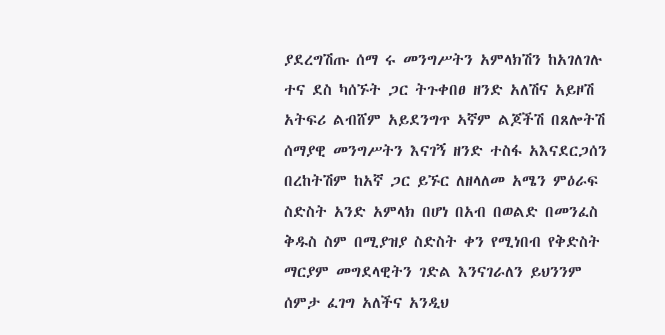ያደረግሽጡ ሰማ ሩ መንግሥትን አምላክሽን ከአገለገሉ ተና ደስ ካሰኙት ጋር ትጉቀበፀ ዘንድ አለሽና አይዞሽ አትፍሪ ልብሸም አይደንግጥ ኣኛም ልጆችሽ በጸሎትሽ ሰማያዊ መንግሥትን እናገኝ ዘንድ ተስፋ አእናደርጋሰን በረከትሽም ከአኛ ጋር ይኙር ለዘላለመ አሜን ምዕራፍ ስድስት አንድ አምላክ በሆነ በአብ በወልድ በመንፈስ ቅዱስ ስም በሚያዝያ ስድስት ቀን የሚነበብ የቅድስት ማርያም መግደላዊትን ገድል እንናገራለን ይህንንም ሰምታ ፈገግ አለችና አንዲህ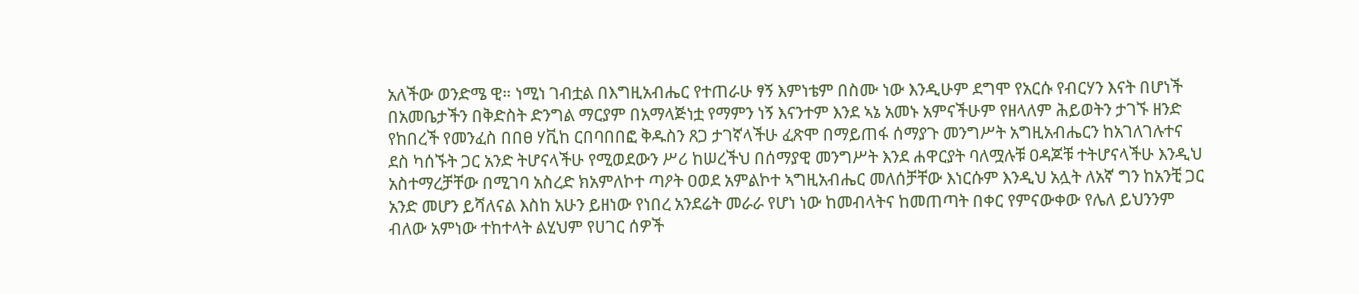አለችው ወንድሜ ዊ። ነሚነ ገብቷል በእግዚአብሔር የተጠራሁ ፃኝ እምነቴም በስሙ ነው እንዲሁም ደግሞ የአርሱ የብርሃን እናት በሆነች በአመቤታችን በቅድስት ድንግል ማርያም በአማላጅነቷ የማምን ነኝ እናንተም እንደ ኣኔ አመኑ አምናችሁም የዘላለም ሕይወትን ታገኙ ዘንድ የከበረች የመንፈስ በበፀ ሃቪከ ርበባበበፎ ቅዱስን ጸጋ ታገኛላችሁ ፈጽሞ በማይጠፋ ሰማያጉ መንግሥት አግዚአብሔርን ከአገለገሉተና ደስ ካሰኙት ጋር አንድ ትሆናላችሁ የሚወደውን ሥሪ ከሠረችህ በሰማያዊ መንግሥት እንደ ሐዋርያት ባለሟሉቹ ዐዳጆቹ ተትሆናላችሁ እንዲህ አስተማረቻቸው በሚገባ አስረድ ክአምለኮተ ጣዖት ዐወደ አምልኮተ ኣግዚአብሔር መለሰቻቸው እነርሱም እንዲህ አሏት ለአኛ ግን ከአንቺ ጋር አንድ መሆን ይሻለናል እስከ አሁን ይዘነው የነበረ አንደሬት መራራ የሆነ ነው ከመብላትና ከመጠጣት በቀር የምናውቀው የሌለ ይህንንም ብለው አምነው ተከተላት ልሂህም የሀገር ሰዎች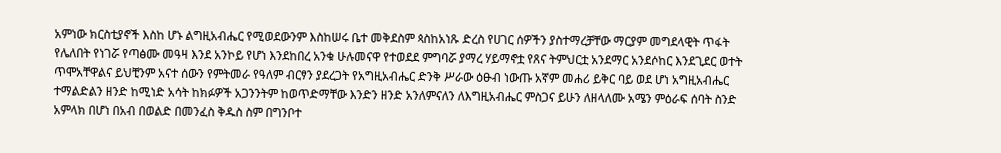አምነው ክርስቲያኖች እስከ ሆኑ ልግዚአብሔር የሚወደውንም እስከሠሩ ቤተ መቅደስም ጳስከአነጹ ድረስ የሀገር ሰዎችን ያስተማረቻቸው ማርያም መግደላዊት ጥፋት የሌለበት የነገሯ የጣፅሙ መዓዛ እንደ አንኮይ የሆነ እንደከበረ አንቁ ሁሉመናዋ የተወደደ ምግባሯ ያማረ ሃይማኖቷ የጸና ትምህርቷ አንደማር አንደሶከር እንደጊደር ወተት ጥሞአቸዋልና ይህቺንም አናተ ሰውን የምትመራ የዓለም ብርፃን ያደረጋት የአግዚአብሔር ድንቅ ሥራው ዕፁብ ነውጡ አኛም መሐሪ ይቅር ባይ ወደ ሆነ አግዚአብሔር ተማልድልን ዘንድ ከሚነድ አሳት ከክፉዎች አጋንንትም ከወጥድማቸው እንድን ዘንድ አንለምናለን ለእግዚአብሔር ምስጋና ይሁን ለዘላለሙ አሜን ምዕራፍ ሰባት ስንድ አምላክ በሆነ በአብ በወልድ በመንፈስ ቅዱስ ስም በግንቦተ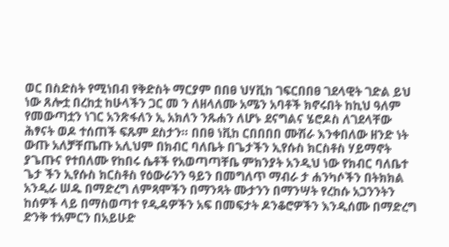ወር በስድስት የሚነበብ የቅድስት ማርያም በበፀ ህሃቪከ ገፍርበበፀ ገደላዊት ገድል ይህ ነው ጸሎቷ በረከቷ ከሁላችን ጋር መ ን ለዘላለሙ አሜን አባቶች ክኖሩበት ከኪህ ዓለም የመውጣቷን ነገር አንጽፋለን ኢ አክለን ንጹሐን ለሆኑ ደናግልና ሄሮዶስ ለገደላቸው ሕፃናት ወዶ ተሰጠች ፍጹም ደስታን። በበፀ ነቪከ ርበበበበ ሙሽራ እንቀበለው ዘንድ ነት ውጡ አለቻቸጤጡ አሊህም በክብር ባለቤት በጌታችን ኢየሱስ ክርስቶስ ሃይማኖት ያጌጡና የተበለሙ የከበሩ ሴቶች የአወጣጣቸቤ ምክንያት አንዲህ ነው የክብር ባለቤተ ጌታ ችን ኢየሱስ ክርስቶስ የዕውራንን ዓይን በመግለጥ ማብራ ታ ሐንካሶችን በትክክል አንዲራ ሠዱ በማድረግ ለምጻሞችን በማንጻት ሙታንን በማንሣት የረከሱ አጋንንትን ከሰዎች ላይ በማስወጣተ የዲዳዎችን አፍ በመፍታት ዶንቆሮዎችን እንዲሰሙ በማድረግ ድንቅ ተአምርን በአይሁድ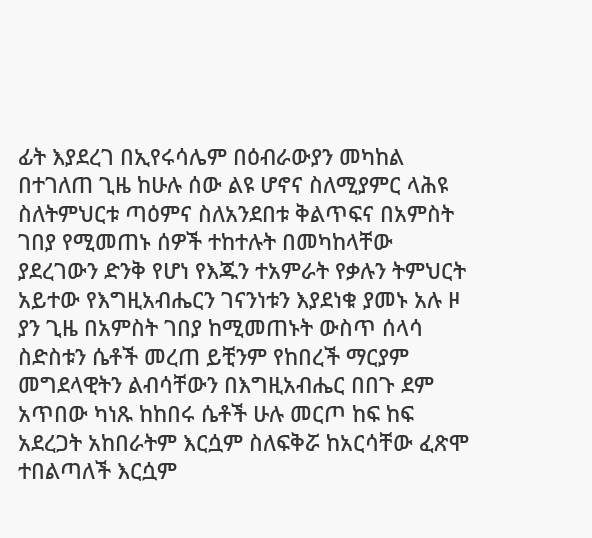ፊት እያደረገ በኢየሩሳሌም በዕብራውያን መካከል በተገለጠ ጊዜ ከሁሉ ሰው ልዩ ሆኖና ስለሚያምር ላሕዩ ስለትምህርቱ ጣዕምና ስለአንደበቱ ቅልጥፍና በአምስት ገበያ የሚመጠኑ ሰዎች ተከተሉት በመካከላቸው ያደረገውን ድንቅ የሆነ የእጁን ተአምራት የቃሉን ትምህርት አይተው የእግዚአብሔርን ገናንነቱን እያደነቁ ያመኑ አሉ ዞ ያን ጊዜ በአምስት ገበያ ከሚመጠኑት ውስጥ ሰላሳ ስድስቱን ሴቶች መረጠ ይቺንም የከበረች ማርያም መግደላዊትን ልብሳቸውን በእግዚአብሔር በበጉ ደም አጥበው ካነጹ ከከበሩ ሴቶች ሁሉ መርጦ ከፍ ከፍ አደረጋት አከበራትም እርሷም ስለፍቅሯ ከአርሳቸው ፈጽሞ ተበልጣለች እርሷም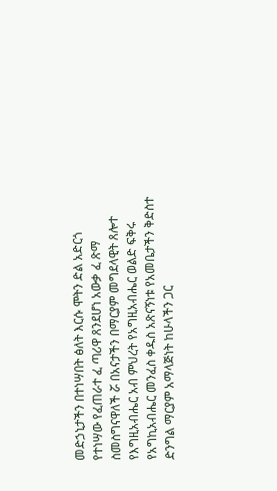መድኃኒታችን በተነሣበት ፅለት እርሱ ሞትን ድል አድርጎ የተነሣው የፈጠራተ ፈ ጣሪዋ ጸንደሆነ አውቃ ፈ ጽማ ስመስግናዋለች ሯ በአናታችን በማርያም መግደላዊት ጸሎተ የእግዚአብሔር አብ ምህረት የአግዚአብሔር ወልድ ፍቅሩ የአግኪአብሔር መንፈስ ቀዱስ አጽናኝነቱ የአመቤታችን ቅድስተ ድንግል ማርያም አማላጅነት ከሁላችን ጋር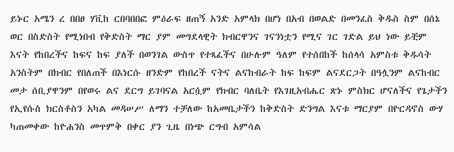ይኑር አሜን ረ በበፀ ሃቪከ ርበባበበፎ ምዕራፍ ዘጠኝ አንድ አምላክ በሆነ በአብ በወልድ በመንፈስ ቅዱስ ስም በሰኔ ወር በስድስት የሚነበብ የቅድስት ማር ያም መግደላዊት ክብርዋንና ገናንነቷን የሚና ገር ገድል ይህ ነው ይቺም እናት የከበረችና ከፍና ከፍ ያለች በወንገል ውስጥ የተጻፈችና በሁሉም ዓለም የተሰበከች ከሰላሳ አምስቱ ቅዱሳት አንስትም በክብር የበለጠች በእነርሱ ዘንድም የከበረች ናትና ልናከብራት ከፍ ከፍም ልናደርጋት በዓሏንም ልናከብር መታ ሰቢያዋንም በየወሩ ልና ደርግ ይገባናል አርሷም የክብር ባለቤት የእገዚአብሔር ጽኑ ምስክር ሆናለችና የጌታችን የኢየሱስ ክርስቶስን አካል መዳሠሥ ለማን ተቻለው ከአመቤታችን ከቅድስት ድንግል እናቱ ማርያም በዮርዳኖስ ውሃ ካጠመቀው ከዮሐንስ መጥምቅ በቀር ያን ጊዜ በነጭ ርግብ አምሳል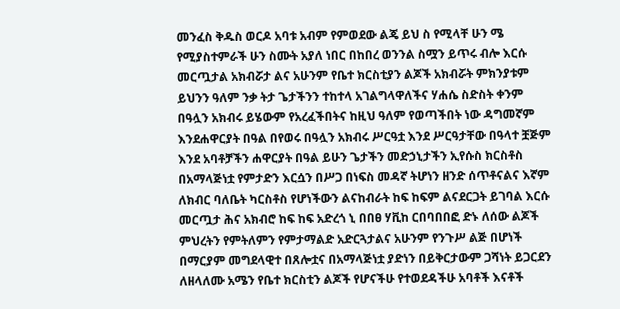መንፈስ ቅዱስ ወርዶ አባቱ አብም የምወደው ልጄ ይህ ስ የሚላቸ ሁን ሜ የሚያስተምራች ሁን ስሙት አያለ ነበር በከበረ ወንንል ስሟን ይጥሩ ብሎ እርሱ መርጧታል አክብሯታ ልና አሁንም የቤተ ክርስቲያን ልጆች አክብሯት ምክንያቱም ይህንን ዓለም ንቃ ትታ ጌታችንን ተከተላ አገልግላዋለችና ሃሐሴ ስድስት ቀንም በዓሏን አክብሩ ይሄውም የአረፈችበትና ከዚህ ዓለም የወጣችበት ነው ዳግመኛም እንደሐዋርያት በዓል በየወሩ በዓሏን አክብሩ ሥርዓቷ እንደ ሥርዓታቸው በዓላተ ቿጅም እንደ አባቶቻችን ሐዋርያት በዓል ይሁን ጌታችን መድኃኒታችን ኢየሱስ ክርስቶስ በአማላጅነቷ የምታድን እርሷን በሥጋ በነፍስ መዳኛ ትሆነን ዘንድ ሰጥቶናልና እኛም ለክብር ባለቤት ካርስቶስ የሆነችውን ልናከብራት ከፍ ከፍም ልናደርጋት ይገባል እርሱ መርጧታ ሕና አክብሮ ከፍ ከፍ አድረጎ ኒ በበፀ ሃቪከ ርበባበበፎ ድኑ ለሰው ልጆች ምህረትን የምትለምን የምታማልድ አድርጓታልና አሁንም የንጉሥ ልጅ በሆነች በማርያም መግደላዊተ በጸሎቷና በአማላጅነቷ ያድነን በይቅርታውም ጋሻነት ይጋርደን ለዘላለሙ አሜን የቤተ ክርስቲን ልጆች የሆናችሁ የተወደዳችሁ አባቶች እናቶች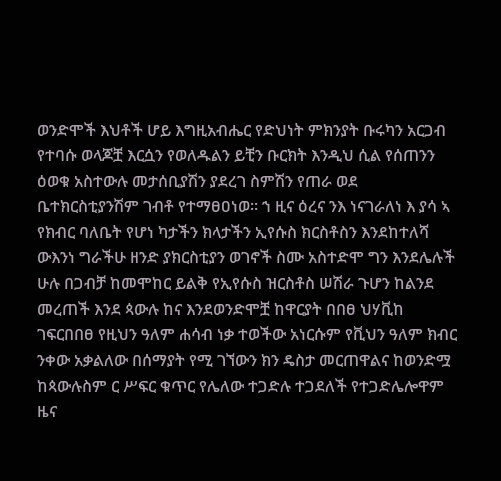ወንድሞች እህቶች ሆይ እግዚአብሔር የድህነት ምክንያት ቡሩካን አርጋብ የተባሱ ወላጆቿ እርሷን የወለዱልን ይቺን ቡርክት እንዲህ ሲል የሰጠንን ዕወቁ አስተውሉ መታሰቢያሽን ያደረገ ስምሽን የጠራ ወደ ቤተክርስቲያንሽም ገብቶ የተማፀዐነወ። ኀ ዚና ዕረና ንእ ነናገራለነ እ ያሳ ኣ የክብር ባለቤት የሆነ ካታችን ክላታችን ኢየሱስ ክርስቶስን እንደከተለሻ ውእንነ ግራችሁ ዘንድ ያክርስቲያን ወገኖች ስሙ አስተድሞ ግን እንደሌሉች ሁሉ በጋብቻ ከመሞከር ይልቅ የኢየሱስ ዝርስቶስ ሠሽራ ጉሆን ከልንደ መረጠች እንደ ጳውሉ ከና እንደወንድሞቿ ከዋርያት በበፀ ህሃቪከ ገፍርበበፀ የዚህን ዓለም ሐሳብ ነቃ ተወችው አነርሱም የቪህን ዓለም ክብር ንቀው አቃልለው በሰማያት የሚ ገኘውን ክን ዴስታ መርጠዋልና ከወንድሟ ከጳውሉስም ር ሥፍር ቁጥር የሌለው ተጋድሉ ተጋደለች የተጋድሌሎዋም ዜና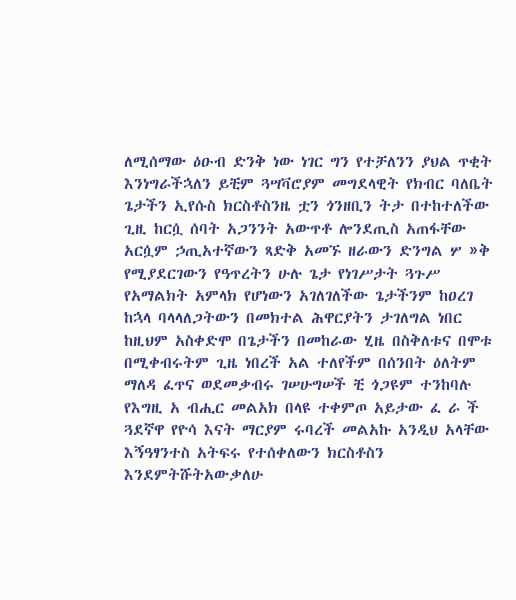ለሚሰማው ዕዑብ ድንቅ ነው ነገር ግን የተቻለንን ያህል ጥቂት እንነግራችኋለን ይቺም ጓሣቫሮያም መግደላዊት የክብር ባለቤት ጌታችን ኢየሱስ ክርስቶስንዜ ቷን ጎንዘቢን ትታ በተከተለችው ጊዚ ከርሷ ሰባት አጋንንት አውጥቶ ሎንደጢስ አጠፋቸው አርሷም ኃጢአተኛውን ጻድቅ አመኙ ዘራውን ድንግል ሦ »ቅ የሚያደርገውን የዓጥረትን ሁሉ ጌታ የነገሥታት ጓጉሥ የአማልክት አምላክ የሆነውን አገለገለችው ጌታችንም ከዐረገ ከኋላ ባላላለጋትውን በመክተል ሕዋርያትን ታገለግል ነበር ከዚህም አስቀድሞ በጌታችን በመከራው ሂዜ በስቅለቱና በሞቱ በሚቀብሩትም ጊዜ ነበረች አል ተለየችም በሰንበት ዕለትም ማለዳ ፈጥና ወደመቃብሩ ገሠሁግሠች ቺ ጎጋዩም ተንከባሉ የእግዚ አ ብሒር መልአክ በላዩ ተቀምጦ አይታው ፈ ራ ች ጓደኛዋ የዮሳ እናት ማርያም ሩባረች መልአኩ አንዲህ አላቸው እኝዓፃንተስ አትፍሩ የተሰቀለውን ክርስቶስን እንደምትሹትአውቃለሁ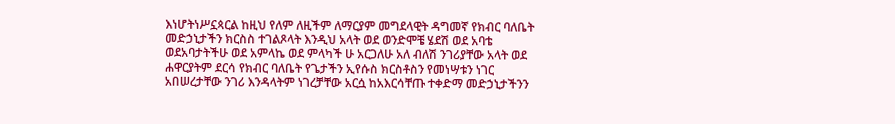እነሆትነሥኗጳርል ከዚህ የለም ለዚችም ለማርያም መግደላዊት ዳግመኛ የክብር ባለቤት መድኃኒታችን ክርስስ ተገልጾላት እንዲህ አላት ወደ ወንድሞቼ ሄደሽ ወደ አባቴ ወደአባታትችሁ ወደ አምላኬ ወደ ምላካች ሁ አርጋለሁ አለ ብለሽ ንገሪያቸው አላት ወደ ሐዋርያትም ደርሳ የክብር ባለቤት የጌታችን ኢየሱስ ክርስቶስን የመነሣቱን ነገር አበሠረታቸው ንገሪ እንዳላትም ነገረቻቸው አርሷ ከአእርሳቸጡ ተቀድማ መድኃኒታችንን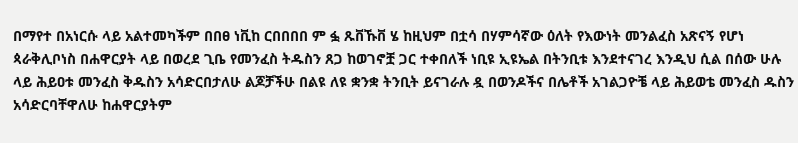በማየተ በአነርሱ ላይ አልተመካችም በበፀ ነቪከ ርበበበበ ም ፏ ጹቨኹቨ ሄ ከዚህም በቷሳ በሃምሳኛው ዕለት የእውነት መንልፈስ አጽናኝ የሆነ ጳራቅሊቦነስ በሐዋርያት ላይ በወረደ ጊቤ የመንፈስ ትዱስን ጸጋ ከወገኖቿ ጋር ተቀበለች ነቢዩ ኢዩኤል በትንቢቱ እንደተናገረ እንዲህ ሲል በሰው ሁሉ ላይ ሕይዐቱ መንፈስ ቅዱስን አሳድርበታለሁ ልጆቻችሁ በልዩ ለዩ ቋንቋ ትንቢት ይናገራሉ ዷ በወንዶችና በሌቶች አገልጋዮቼ ላይ ሕይወቴ መንፈስ ዱስን አሳድርባቸዋለሁ ከሐዋርያትም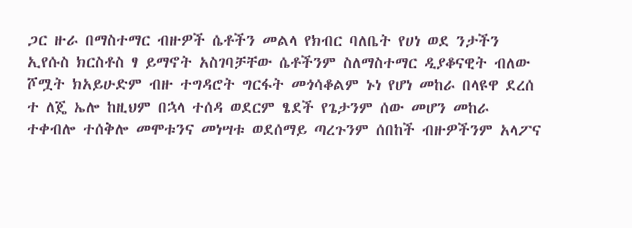ጋር ዙራ በማስተማር ብዙዎች ሴቶችን መልላ የክብር ባለቤት የሀነ ወደ ንታችን ኢየሱስ ክርስቶስ ፃ ይማኖት አስገባቻቸው ሴቶችንም ስለማስተማር ዲያቆናዊት ብለው ሾሟት ክአይሁድም ብዙ ተግዳሮት ግርፋት መጎሳቆልም ኑነ የሆነ መከራ በላዩዋ ደረሰ ተ ለጄ ኤሎ ከዚህም በኋላ ተሰዳ ወደርም ፄደች የጌታንም ሰው መሆን መከራ ተቀብሎ ተሰቅሎ መሞቱንና መነሣቱ ወደሰማይ ጣረጉንም ሰበከች ብዙዎችንም አላፖና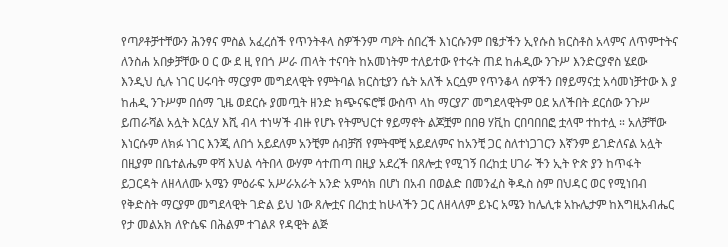የጣዖቶቻተቸውን ሕንፃና ምስል አፈረሰች የጥንትቶላ ስዎችንም ጣዖት ሰበረች እነርሱንም በፄታችን ኢየሱስ ክርስቶስ አላምና ለጥምተትና ለንስሐ አበቃቻቸው ዐ ር ው ደ ዚ የበጎ ሥራ ጠላት ተናባት ከአመነትም ተለይተው የተሩት ጠደ ከሐዲው ንጉሥ እንድርያኖስ ሄደው እንዲህ ሲሉ ነገር ሀሩባት ማርያም መግደላዊት የምትባል ክርስቲያን ሴት አለች አርሷም የጥንቆላ ሰዎችን በፃይማናቷ አሳመነቻተው እ ያ ከሐዲ ንጉሥም በሰማ ጊዜ ወደርሱ ያመጧት ዘንድ ክጭናፍሮቹ ውስጥ ላከ ማርያፖ መግደላዊትም ዐደ አለችበት ደርሰው ንጉሥ ይጠራሻል አሏት እርሏሃ እሺ ብላ ተነሣች ብዙ የሆኑ የትምህርተ ፃይማኖት ልጆቿም በበፀ ሃቪከ ርበባበበፎ ቷላሞ ተከተሏ ። አለቻቸው እነርሱም ለክፉ ነገር እንጂ ለበጎ አይደለም አንቺም ሰብቻሽ የምትሞቺ አይደለምና ከአንቺ ጋር ስለተነጋገርን እኛንም ይገድለናል አሏት በዚያም በቤተልሔም ዋሻ እህል ሳትበላ ውሃም ሳተጠጣ በዚያ አደረች በጸሎቷ የሚገኝ በረከቷ ሀገራ ችን ኢት ዮጵ ያን ከጥፋት ይጋርዳት ለዘላለሙ አሜን ምዕራፍ አሥራአራት አንድ አምሳክ በሆነ በአብ በወልድ በመንፈስ ቅዱስ ስም በህዳር ወር የሚነበብ የቅድስት ማርያም መግደላዊት ገድል ይህ ነው ጸሎቷና በረከቷ ከሁላችን ጋር ለዘላለም ይኑር አሜን ከሌሊቱ አኩሌታም ከእግዚአብሔር የታ መልአክ ለዮሴፍ በሕልም ተገልጾ የዳዊት ልጅ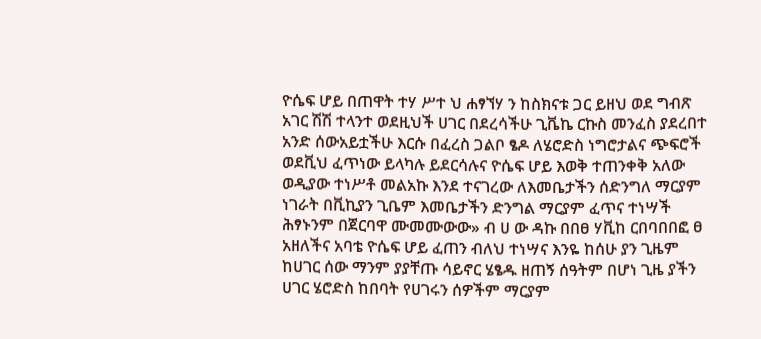ዮሴፍ ሆይ በጠዋት ተሃ ሥተ ህ ሐፃኘሃ ን ከስክናቱ ጋር ይዘህ ወደ ግብጽ አገር ሽሽ ተላንተ ወደዚህች ሀገር በደረሳችሁ ጊቬኬ ርኩስ መንፈስ ያደረበተ አንድ ሰውአይቷችሁ እርሱ በፈረስ ጋልቦ ፄዶ ለሄሮድስ ነግሮታልና ጭፍሮች ወደቪህ ፈጥነው ይላካሉ ይደርሳሉና ዮሴፍ ሆይ እወቅ ተጠንቀቅ አለው ወዲያው ተነሥቶ መልአኩ እንደ ተናገረው ለእመቤታችን ሰድንግለ ማርያም ነገራት በቪኪያን ጊቤም እመቤታችን ድንግል ማርያም ፈጥና ተነሣች ሕፃኑንም በጀርባዋ ሙመሙውው» ብ ሀ ው ዳኩ በበፀ ሃቪከ ርበባበበፎ ፀ አዘለችና አባቴ ዮሴፍ ሆይ ፈጠን ብለህ ተነሣና እንዬ ከሰሁ ያን ጊዜም ከሀገር ሰው ማንም ያያቸጡ ሳይኖር ሄፄዱ ዘጠኝ ሰዓትም በሆነ ጊዜ ያችን ሀገር ሄሮድስ ከበባት የሀገሩን ሰዎችም ማርያም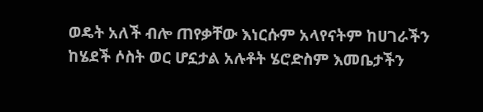ወዴት አለች ብሎ ጠየቃቸው እነርሱም አላየናትም ከሀገራችን ከሄደች ሶስት ወር ሆኗታል አሉቶት ሄሮድስም እመቤታችን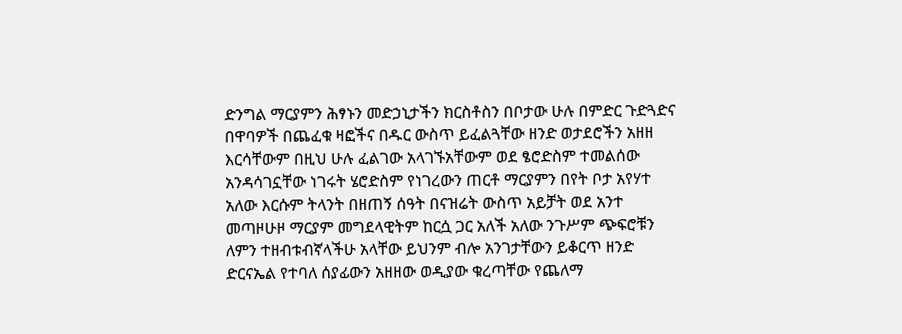ድንግል ማርያምን ሕፃኑን መድኃኒታችን ክርስቶስን በቦታው ሁሉ በምድር ጉድጓድና በዋባዎች በጨፈቁ ዛፎችና በዱር ውስጥ ይፈልጓቸው ዘንድ ወታደሮችን አዘዘ እርሳቸውም በዚህ ሁሉ ፈልገው አላገኙአቸውም ወደ ፄሮድስም ተመልሰው አንዳሳገኗቸው ነገሩት ሄሮድስም የነገረውን ጠርቶ ማርያምን በየት ቦታ አየሃተ አለው እርሱም ትላንት በዘጠኝ ሰዓት በናዝሬት ውስጥ አይቻት ወደ አንተ መጣዞሁዞ ማርያም መግደላዊትም ከርሷ ጋር አለች አለው ንጉሥም ጭፍሮቹን ለምን ተዘብቱብኛላችሁ አላቸው ይህንም ብሎ አንገታቸውን ይቆርጥ ዘንድ ድርናኤል የተባለ ሰያፊውን አዘዘው ወዲያው ቁረጣቸው የጨለማ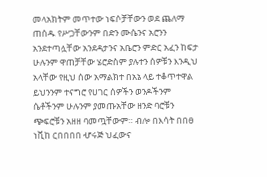መላአክትም መጥተው ነፍሶቻቸውን ወደ ጨለማ ጠሰዱ የሥጋቸውንም በድን ሙሴንና አሮንን አንደተጣሏቸው አንደዳታንና አቤሮን ምድር አፈን ከፍታ ሁሉንም ዋጠቻቸው ሄሮድስም ያሉተን ሰዎቹን እንዲህ አላቸው የዚህ ሰው አማልክተ በአኔ ላይ ተቆጥተዋል ይህንንም ተናግሮ የሀገር ሰዎችን ወንዶችንም ሴቶችንም ሁሉንም ያመጡአቸው ዘንድ ባሮቹን ጭፍሮቹን አዘዘ ባመጧቸውም። ብሎ በእሳት በበፀ ነቪከ ርበበበበ ሇሩጅ ህፈውና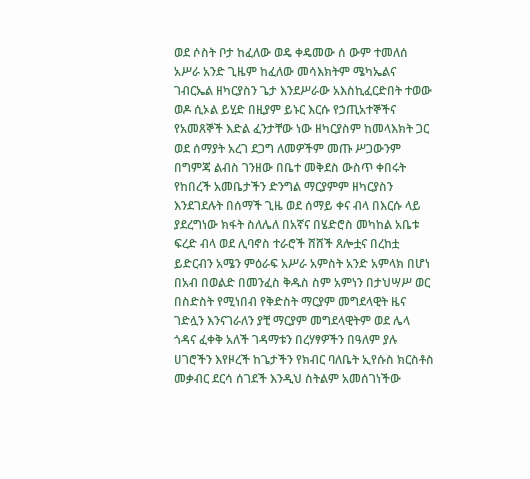ወደ ሶስት ቦታ ከፈለው ወዴ ቀዴመው ሰ ውም ተመለሰ አሥራ አንድ ጊዜም ከፈለው መሳእክትም ሜካኤልና ገብርኤል ዘካርያስን ጌታ እንደሥራው አእስኪፈርድበት ተወው ወዶ ሲኦል ይሂድ በዚያም ይኑር እርሱ የኃጢአተኞችና የአመጸኞች እድል ፈንታቸው ነው ዘካርያስም ከመላእክት ጋር ወደ ሰማያት አረገ ደጋግ ለመዎችም መጡ ሥጋውንም በግምጃ ልብስ ገንዘው በቤተ መቅደስ ውስጥ ቀበሩት የከበረች አመቤታችን ድንግል ማርያምም ዘካርያስን እንደገደሉት በሰማች ጊዜ ወደ ሰማይ ቀና ብላ በእርሱ ላይ ያደረግነው ክፋት ስለሌለ በአኛና በሄድሮስ መካከል አቤቱ ፍረድ ብላ ወደ ሊባኖስ ተራሮች ሸሸች ጸሎቷና በረከቷ ይድርብን አሜን ምዕራፍ አሥራ አምስት አንድ አምላክ በሆነ በአብ በወልድ በመንፈስ ቅዱስ ስም አምነን በታህሣሥ ወር በስድስት የሚነበብ የቅድስት ማርያም መግደላዊት ዜና ገድሏን እንናገራለን ያቺ ማርያም መግደላዊትም ወደ ሌላ ጎዳና ፈቀቅ አለች ገዳማቱን በረሃፃዎችን በዓለም ያሉ ሀገሮችን እየዞረች ከጌታችን የክብር ባለቤት ኢየሱስ ክርስቶስ መቃብር ደርሳ ሰገደች እንዲህ ስትልም አመሰገነችው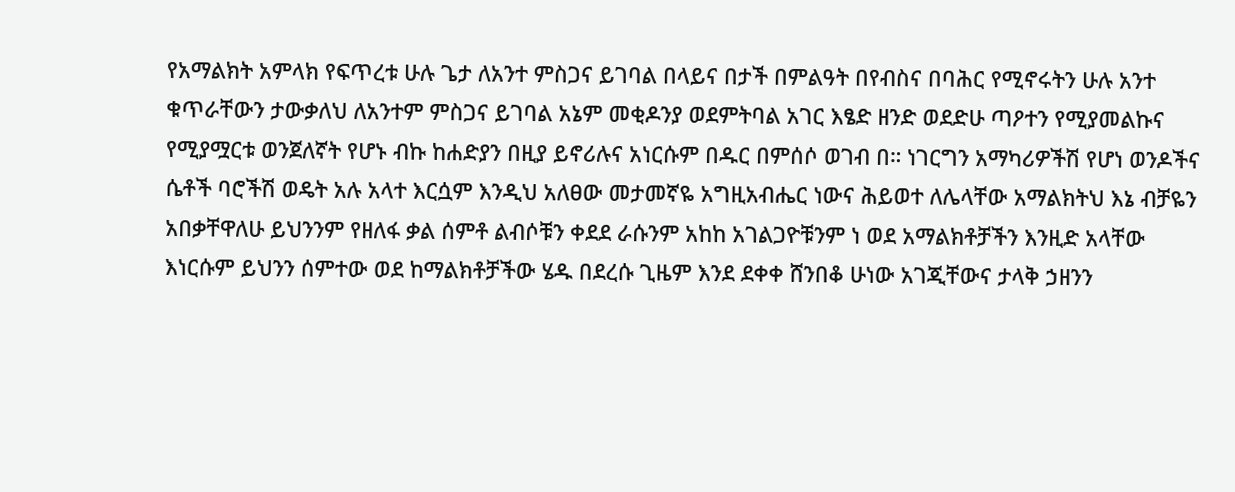የአማልክት አምላክ የፍጥረቱ ሁሉ ጌታ ለአንተ ምስጋና ይገባል በላይና በታች በምልዓት በየብስና በባሕር የሚኖሩትን ሁሉ አንተ ቁጥራቸውን ታውቃለህ ለአንተም ምስጋና ይገባል አኔም መቂዶንያ ወደምትባል አገር እፄድ ዘንድ ወደድሁ ጣዖተን የሚያመልኩና የሚያሟርቱ ወንጀለኛት የሆኑ ብኩ ከሐድያን በዚያ ይኖሪሉና አነርሱም በዱር በምሰሶ ወገብ በ። ነገርግን አማካሪዎችሽ የሆነ ወንዶችና ሴቶች ባሮችሽ ወዴት አሉ አላተ እርሷም እንዲህ አለፀው መታመኛዬ አግዚአብሔር ነውና ሕይወተ ለሌላቸው አማልክትህ እኔ ብቻዬን አበቃቸዋለሁ ይህንንም የዘለፋ ቃል ሰምቶ ልብሶቹን ቀደደ ራሱንም አከከ አገልጋዮቹንም ነ ወደ አማልክቶቻችን እንዚድ አላቸው እነርሱም ይህንን ሰምተው ወደ ከማልክቶቻችው ሄዱ በደረሱ ጊዜም እንደ ደቀቀ ሸንበቆ ሁነው አገጂቸውና ታላቅ ኃዘንን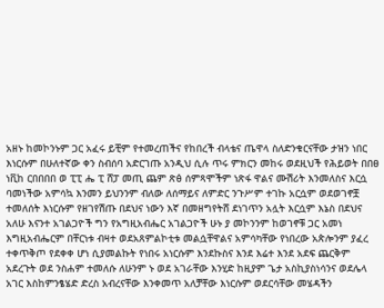አዘኑ ከመኮንኑም ጋር አፈሩ ይቺም የተመረጠችና የከበረች ብላቴና ጤዋላ ስለድንቁርናቸው ታዝን ነበር እነርሱም በሁለተኛው ቀን ስብሰባ አድርገጡ አንዲህ ሲሉ ጥሩ ምክርን መከሩ ወደዚህች የሕይወት በበፀ ነቪከ ርበበበበ ወ ፒፒ ሔ ፒ ሸፓ መጢ ጨም ጽፅ ሰምጻሞችም ነጽፋ ዋልና ሙሽሪት እንመለስና እርሷ ባመነችው አምሳኳ እንመን ይህንንም ብለው ለሰማይና ለምድር ንጉሥም ተገኩ አርሷም ወደወገኖቿ ተመለሰት እነርሱም የዘገየሽጡ በደህና ነውን እኛ በመዘግየትሸ ደነገጥን አሏት እርሷም እኔስ በደህና አለሁ እናንተ አገልጋዮች ግን የአግዚአብሔር አገልጋዮች ሁኑ ያ መኮንንም ከወገኖቹ ጋር አመነ እግዚአብሔርም በቸርነቱ ብዛተ ወደአጸምልኮቲቱ መልሷቸዋልና አምሳካቸው የነበረው አጵሎንም ያፈረ ተቀጥቅጦ የደቀቀ ሆነ ሲያመልኩት የነበሩ አነርሱም እንደኩስና እንደ እሬተ እንደ አደፍ ጨርቅም አደረጉት ወደ ንስሐም ተመለሱ ለሁንም ኑ ወደ አገራቸው እንሂድ ከዚያም ጌታ አስኪያስነሳንና ወደሌላ አገር እስከምንፄሄድ ድረስ አብረናቸው እንቀመጥ አለቻቸው እነርሱም ወደርሳቸው መሄዳችን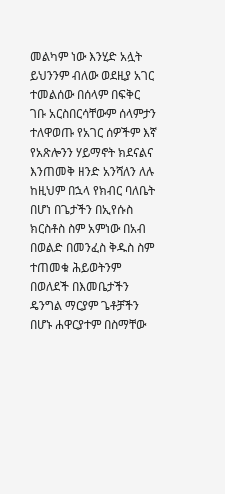መልካም ነው እንሂድ አሏት ይህንንም ብለው ወደዚያ አገር ተመልሰው በሰላም በፍቅር ገቡ አርስበርሳቸውም ሰላምታን ተለዋወጡ የአገር ሰዎችም እኛ የአጽሎንን ሃይማኖት ክደናልና እንጠመቅ ዘንድ አንሻለን ለሉ ከዚህም በኋላ የክብር ባለቤት በሆነ በጌታችን በኢየሱስ ክርስቶስ ስም አምነው በአብ በወልድ በመንፈስ ቅዱስ ስም ተጠመቁ ሕይወትንም በወለደች በእመቤታችን ዴንግል ማርያም ጌቶቻችን በሆኑ ሐዋርያተም በስማቸው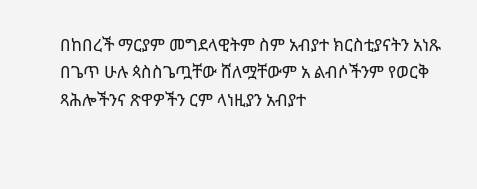በከበረች ማርያም መግደላዊትም ስም አብያተ ክርስቲያናትን አነጹ በጌጥ ሁሉ ጳስስጌጧቸው ሸለሟቸውም አ ልብሶችንም የወርቅ ጻሕሎችንና ጽዋዎችን ርም ላነዚያን አብያተ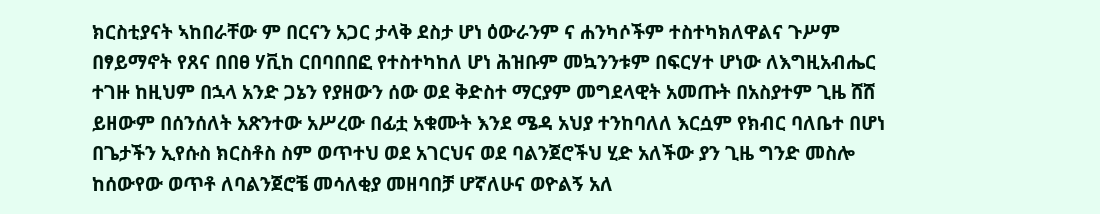ክርስቲያናት ኣከበራቸው ም በርናን አጋር ታላቅ ደስታ ሆነ ዕውራንም ና ሐንካሶችም ተስተካክለዋልና ጉሥም በፃይማኖት የጸና በበፀ ሃቪከ ርበባበበፎ የተስተካከለ ሆነ ሕዝቡም መኳንንቱም በፍርሃተ ሆነው ለእግዚአብሔር ተገዙ ከዚህም በኋላ አንድ ጋኔን የያዘውን ሰው ወደ ቅድስተ ማርያም መግደላዊት አመጡት በአስያተም ጊዜ ሸሸ ይዘውም በሰንሰለት አጽንተው አሥረው በፊቷ አቁሙት እንደ ሜዳ አህያ ተንከባለለ እርሷም የክብር ባለቤተ በሆነ በጌታችን ኢየሱስ ክርስቶስ ስም ወጥተህ ወደ አገርህና ወደ ባልንጀሮችህ ሂድ አለችው ያን ጊዜ ግንድ መስሎ ከሰውየው ወጥቶ ለባልንጀሮቼ መሳለቂያ መዘባበቻ ሆኛለሁና ወዮልኝ አለ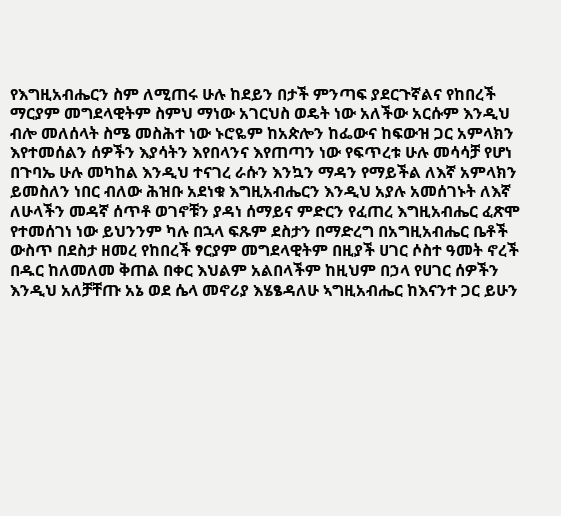የእግዚአብሔርን ስም ለሚጠሩ ሁሉ ከደይን በታች ምንጣፍ ያደርጉኛልና የከበረች ማርያም መግደላዊትም ስምህ ማነው አገርህስ ወዴት ነው አለችው አርሱም እንዲህ ብሎ መለሰላት ስሜ መስሕተ ነው ኑሮዬም ከአጵሎን ከፌውና ከፍውዝ ጋር አምላክን እየተመሰልን ሰዎችን እያሳትን እየበላንና እየጠጣን ነው የፍጥረቱ ሁሉ መሳሳቻ የሆነ በጉባኤ ሁሉ መካከል እንዲህ ተናገረ ራሱን እንኳን ማዳን የማይችል ለእኛ አምላክን ይመስለን ነበር ብለው ሕዝቡ አደነቁ እግዚአብሔርን እንዲህ አያሉ አመሰገኑት ለእኛ ለሁላችን መዳኛ ሰጥቶ ወገኖቹን ያዳነ ሰማይና ምድርን የፈጠረ እግዚአብሔር ፈጽሞ የተመሰገነ ነው ይህንንም ካሉ በኋላ ፍጹም ደስታን በማድረግ በአግዚአብሔር ቤቶች ውስጥ በደስታ ዘመረ የከበረች ፃርያም መግደላዊትም በዚያች ሀገር ሶስተ ዓመት ኖረች በዱር ከለመለመ ቅጠል በቀር እህልም አልበላችም ከዚህም በኃላ የሀገር ሰዎችን እንዲህ አለቻቸጡ አኔ ወደ ሴላ መኖሪያ እሄፄዳለሁ ኣግዚአብሔር ከእናንተ ጋር ይሁን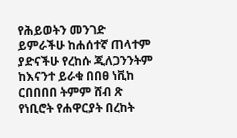የሕይወትን መንገድ ይምራችሁ ከሐሰተኛ ጠላተም ያድናችሁ የረከሱ ጂለጋንንትም ከእናንተ ይራቁ በበፀ ነቪከ ርበበበበ ትምም ሸብ ጽ የነቢሮት የሐዋርያት በረከት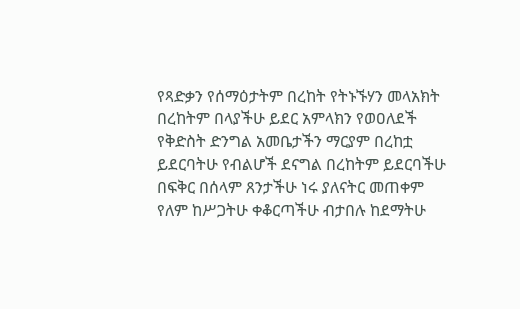የጻድቃን የሰማዕታትም በረከት የትኑኙሃን መላአክት በረከትም በላያችሁ ይደር አምላክን የወዐለደች የቅድስት ድንግል አመቤታችን ማርያም በረከቷ ይደርባትሁ የብልሆች ደናግል በረከትም ይደርባችሁ በፍቅር በሰላም ጸንታችሁ ነሩ ያለናትር መጠቀም የለም ከሥጋትሁ ቀቆርጣችሁ ብታበሉ ከደማትሁ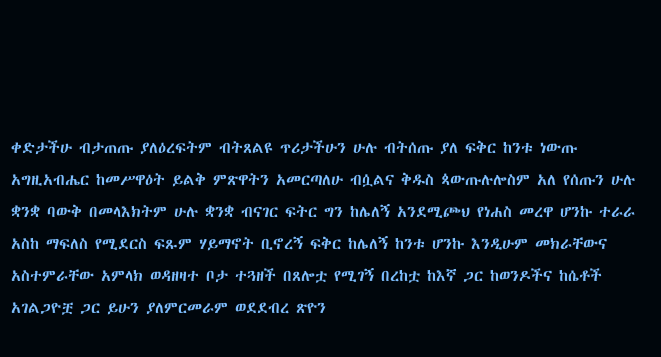ቀድታችሁ ብታጠጡ ያለዕረፍትም ብትጸልዩ ጥሪታችሁን ሁሉ ብትሰጡ ያለ ፍቅር ከንቱ ነውጡ አግዚአብሔር ከመሥዋዕት ይልቅ ምጽዋትን አመርጣለሁ ብሷልና ቅዱስ ጳውጡሉሎስም አለ የሰጡን ሁሉ ቋንቋ ባውቅ በመላእክትም ሁሉ ቋንቋ ብናገር ፍትር ግን ከሌለኝ አንደሚጮህ የነሐስ መረዋ ሆንኩ ተራራ አስከ ማፍለስ የሚደርስ ፍጹም ሃይማኖት ቢኖረኝ ፍቅር ከሌለኝ ከንቱ ሆንኩ እንዲሁም መክራቸውና አስተምራቸው አምላክ ወዳዘዛተ ቦታ ተጓዘች በጸሎቷ የሚገኝ በረከቷ ከእኛ ጋር ከወንዶችና ከሴቶች አገልጋዮቿ ጋር ይሁን ያለምርመራም ወደደብረ ጽዮን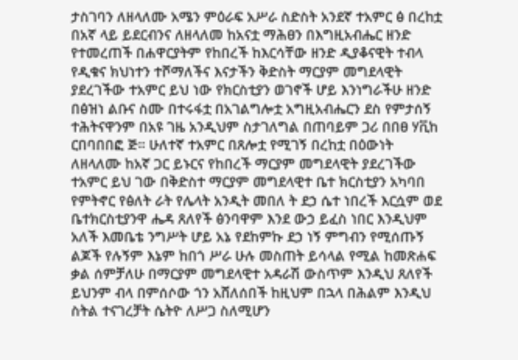ታስገባን ለዘላለሙ አሜን ምዕራፍ አሥራ ስድስት አንደኛ ተአምር ፅ በረከቷ በአኛ ላይ ይደርብንና ለዘላለመ ከአናቷ ማሕፀን በእግዚአብሔር ዘንድ የተመረጠች በሐዋርያትም የከበረች ከእርሳቸው ዘንድ ዲያቆናዊት ተብላ የዲቁና ክህነተን ተሾማለችና እናታችን ቅድስት ማርያም መግደላዊት ያደረገችው ተአምር ይህ ነው የክርስቲያን ወገኖች ሆይ እንነግራችሁ ዘንድ በፅዝነ ልቡና ስሙ በተሩፋቷ በአገልግሎቷ አግዚአብሔርን ደስ የምታሰኝ ተሕትናዋንም በአዩ ገዜ አንዲህም ስታገለግል በጠባይም ጋሪ በበፀ ሃቪከ ርበባበበፎ ጅ። ሁለተኛ ተአምር በጸሎቷ የሚገኝ በረከቷ በዕውነት ለዘላለሙ ከአኛ ጋር ይኑርና የከበረች ማርያም መግደላዊት ያደረገችው ተአምር ይህ ገው በቅድስተ ማርያም መግደላዊተ ቤተ ክርስቲያን አካባበ የምትኖር የፅለት ራት የሌላት አንዲት መበለ ት ደኃ ሴተ ነበረች እርሷም ወደ ቤተክርስቲያንዋ ሔዳ ጸለየች ፅንባዋም እንደ ውኃ ይፈስ ነበር እንዲህም አለች እመቤቴ ንግሥት ሆይ አኔ የደከምኩ ደኃ ነኝ ምግብን የሚሰጡኝ ልጆች የሉኝም እኔም ከበጎ ሥራ ሁሉ መስጠት ይሳላል የሚል ከመጽሐፍ ቃል ሰምቻለሁ በማርያም መግደላዊተ አዳራሽ ውስጥም እንዲህ ጸለየች ይህንም ብላ በምሰሶው ጎን አሸለሰበች ከዚህም በኋላ በሕልም እንዲህ ስትል ተናገረቻት ሴትዮ ለሥጋ ስለሚሆን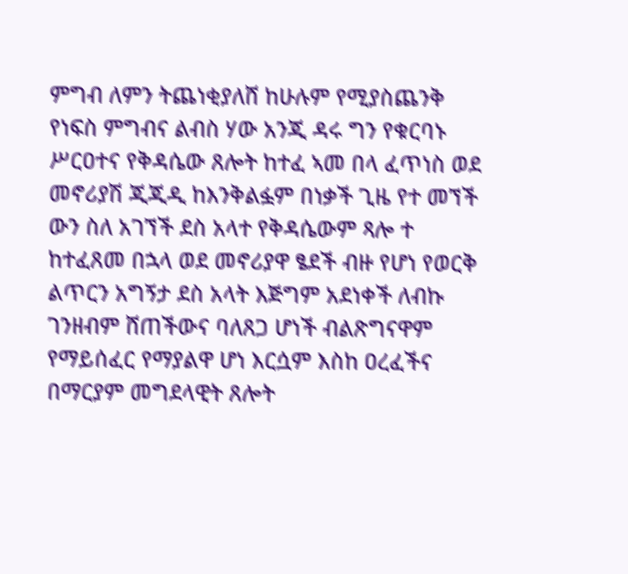ምግብ ለምን ትጨነቂያለሸ ከሁሉም የሚያስጨንቅ የነፍስ ምግብና ልብስ ሃው አንጂ ዳሩ ግን የቁርባኑ ሥርዐተና የቅዳሴው ጸሎት ከተፈ ኣመ በላ ፈጥነስ ወደ መኖሪያሽ ጂጂዲ ከእንቅልፏም በነቃች ጊዜ የተ መኘች ውን ስለ አገኘች ደስ አላተ የቅዳሴውም ጻሎ ተ ከተፈጸመ በኋላ ወደ መኖሪያዋ ፄደች ብዙ የሆነ የወርቅ ልጥርን አግኝታ ደስ አላት እጅግም አደነቀች ለብኩ ገንዘብም ሸጠችውና ባለጸጋ ሆነች ብልጽግናዋም የማይሰፈር የማያልዋ ሆነ እርሷም እስከ ዐረፈችና በማርያም መግደላዊት ጸሎት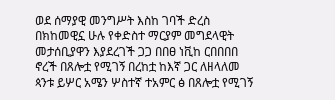ወደ ሰማያዊ መንግሥት እስከ ገባች ድረስ በክከመዊኗ ሁሉ የቀድስተ ማርያም መግደላዊት መታሰቢያዋን እያደረገች ጋጋ በበፀ ነቪከ ርበበበበ ኖረች በጸሎቷ የሚገኝ በረከቷ ከእኛ ጋር ለዘላለመ ጳንቱ ይሦር አሜን ሦስተኛ ተአምር ፅ በጸሎቷ የሚገኝ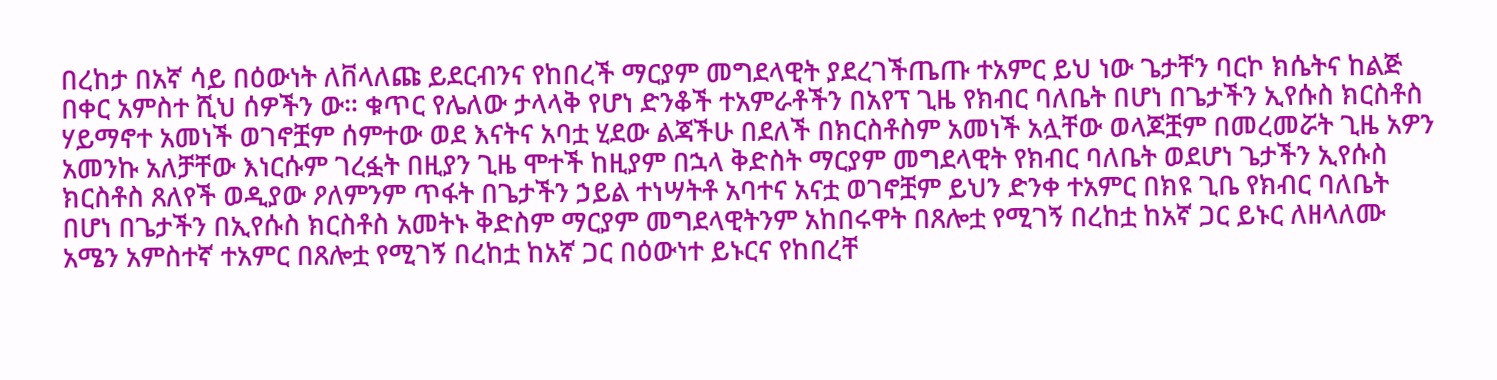በረከታ በአኛ ሳይ በዕውነት ለቨላለጩ ይደርብንና የከበረች ማርያም መግደላዊት ያደረገችጤጡ ተአምር ይህ ነው ጌታቸን ባርኮ ክሴትና ከልጅ በቀር አምስተ ሺህ ሰዎችን ው። ቁጥር የሌለው ታላላቅ የሆነ ድንቆች ተአምራቶችን በአየፕ ጊዜ የክብር ባለቤት በሆነ በጌታችን ኢየሱስ ክርስቶስ ሃይማኖተ አመነች ወገኖቿም ሰምተው ወደ እናትና አባቷ ሂደው ልጃችሁ በደለች በክርስቶስም አመነች አሏቸው ወላጆቿም በመረመሯት ጊዜ አዎን አመንኩ አለቻቸው እነርሱም ገረፏት በዚያን ጊዜ ሞተች ከዚያም በኋላ ቅድስት ማርያም መግደላዊት የክብር ባለቤት ወደሆነ ጌታችን ኢየሱስ ክርስቶስ ጸለየች ወዲያው ዖለምንም ጥፋት በጌታችን ኃይል ተነሣትቶ አባተና አናቷ ወገኖቿም ይህን ድንቀ ተአምር በክዩ ጊቤ የክብር ባለቤት በሆነ በጌታችን በኢየሱስ ክርስቶስ አመትኑ ቅድስም ማርያም መግደላዊትንም አከበሩዋት በጸሎቷ የሚገኝ በረከቷ ከአኛ ጋር ይኑር ለዘላለሙ አሜን አምስተኛ ተአምር በጸሎቷ የሚገኝ በረከቷ ከአኛ ጋር በዕውነተ ይኑርና የከበረቸ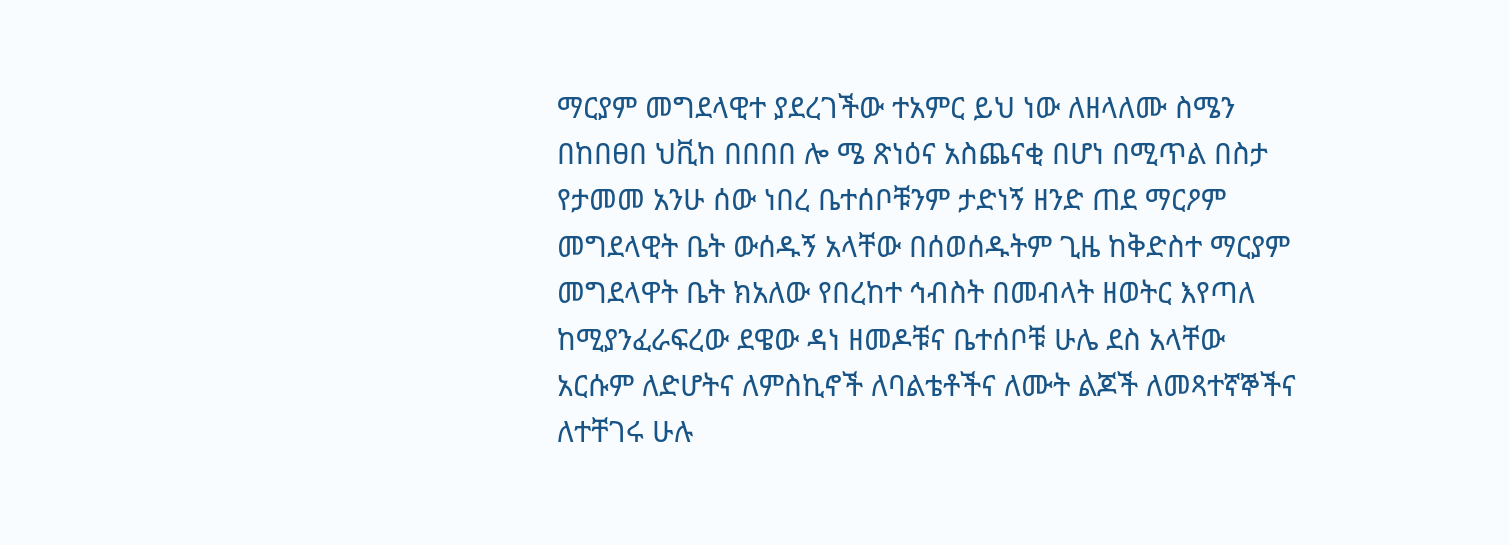ማርያም መግደላዊተ ያደረገችው ተአምር ይህ ነው ለዘላለሙ ስሜን በከበፀበ ህቪከ በበበበ ሎ ሜ ጽነዕና አስጨናቂ በሆነ በሚጥል በስታ የታመመ አንሁ ሰው ነበረ ቤተሰቦቹንም ታድነኝ ዘንድ ጠደ ማርዖም መግደላዊት ቤት ውሰዱኝ አላቸው በሰወሰዱትም ጊዜ ከቅድስተ ማርያም መግደላዋት ቤት ክአለው የበረከተ ኅብስት በመብላት ዘወትር እየጣለ ከሚያንፈራፍረው ደዌው ዳነ ዘመዶቹና ቤተሰቦቹ ሁሌ ደስ አላቸው አርሱም ለድሆትና ለምስኪኖች ለባልቴቶችና ለሙት ልጆች ለመጻተኛኞችና ለተቸገሩ ሁሉ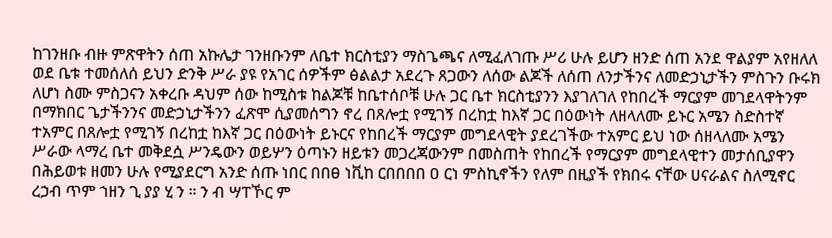ከገንዘቡ ብዙ ምጽዋትን ሰጠ አኩሌታ ገንዘቡንም ለቤተ ክርስቲያን ማስጌጫና ለሚፈለገጡ ሥሪ ሁሉ ይሆን ዘንድ ሰጠ አንደ ዋልያም አየዘለለ ወደ ቤቱ ተመሰለሰ ይህን ድንቅ ሥራ ያዩ የአገር ሰዎችም ፅልልታ አደረጉ ጸጋውን ለሰው ልጆች ለሰጠ ለንታችንና ለመድኃኒታችን ምስጉን ቡሩክ ለሆነ ስሙ ምስጋናን አቀረቡ ዳህም ሰው ከሚስቱ ከልጆቹ ከቤተሰቦቹ ሁሉ ጋር ቤተ ክርስቲያንን እያገለገለ የከበረች ማርያም መገደላዋትንም በማክበር ጌታችንንና መድኃኒታችንን ፈጽሞ ሲያመሰግን ኖረ በጸሎቷ የሚገኝ በረከቷ ከእኛ ጋር በዕውነት ለዘላለሙ ይኑር አሜን ስድስተኛ ተአምር በጸሎቷ የሚገኝ በረከቷ ከእኛ ጋር በዕውነት ይኑርና የከበረች ማርያም መግደላዊት ያደረገችው ተአምር ይህ ነው ሰዘላለሙ አሜን ሥራው ላማረ ቤተ መቅደሷ ሥንዴውን ወይሦን ዕጣኑን ዘይቱን መጋረጃውንም በመስጠት የከበረች የማርያም መግደላዊተን መታሰቢያዋን በሕይወቱ ዘመን ሁሉ የሚያደርግ አንድ ሰጡ ነበር በበፀ ነቪከ ርበበበበ ዐ ርነ ምስኪኖችን የለም በዚያች የክበሩ ናቸው ሀናራልና ስለሚኖር ረኃብ ጥም ኀዘን ጊ ያያ ሂ ን ። ን ብ ሣፐኾር ም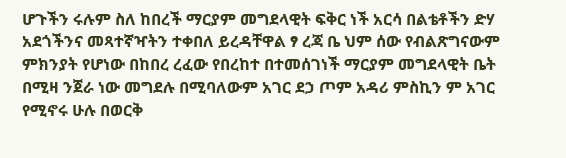ሆጉችን ሩሉም ስለ ከበረች ማርያም መግደላዊት ፍቅር ነች አርሳ በልቴቶችን ድሃ አደጎችንና መጻተኛዣትን ተቀበለ ይረዳቸዋል ፃ ረጃ ቤ ህም ሰው የብልጽግናውም ምክንያት የሆነው በከበረ ረፈው የበረከተ በተመሰገነች ማርያም መግደላዊት ቤት በሚዛ ንጀራ ነው መግደሉ በሚባለውም አገር ደኃ ጦም አዳሪ ምስኪን ም አገር የሚኖሩ ሁሉ በወርቅ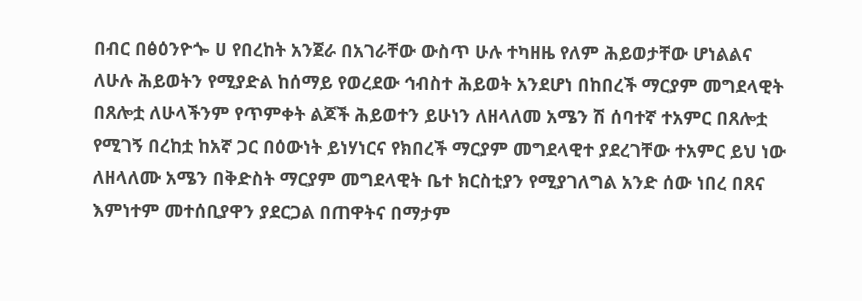በብር በፅዕንዮጐ ሀ የበረከት አንጀራ በአገራቸው ውስጥ ሁሉ ተካዘዜ የለም ሕይወታቸው ሆነልልና ለሁሉ ሕይወትን የሚያድል ከሰማይ የወረደው ኅብስተ ሕይወት አንደሆነ በከበረች ማርያም መግደላዊት በጸሎቷ ለሁላችንም የጥምቀት ልጆች ሕይወተን ይሁነን ለዘላለመ አሜን ሽ ሰባተኛ ተአምር በጸሎቷ የሚገኝ በረከቷ ከአኛ ጋር በዕውነት ይነሃነርና የክበረች ማርያም መግደላዊተ ያደረገቸው ተአምር ይህ ነው ለዘላለሙ አሜን በቅድስት ማርያም መግደላዊት ቤተ ክርስቲያን የሚያገለግል አንድ ሰው ነበረ በጸና እምነተም መተሰቢያዋን ያደርጋል በጠዋትና በማታም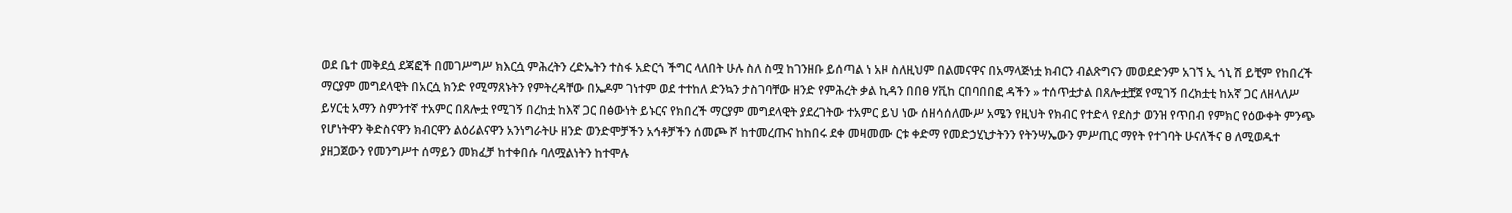ወደ ቤተ መቅደሷ ደጃፎች በመገሥግሥ ክእርሷ ምሕረትን ረድኤትን ተስፋ አድርጎ ችግር ላለበት ሁሉ ስለ ስሟ ከገንዘቡ ይሰጣል ነ አዞ ስለዚህም በልመናዋና በአማላጅነቷ ክብርን ብልጽግናን መወደድንም አገኘ ኢ ጎኒ ሽ ይቺም የከበረች ማርያም መግደላዊት በአርሷ ክንድ የሚማጸኑትን የምትረዳቸው በኤዶም ገነተም ወደ ተተከለ ድንኳን ታስገባቸው ዘንድ የምሕረት ቃል ኪዳን በበፀ ሃቪከ ርበባበበፎ ዳችን » ተሰጥቷታል በጸሎቷቿጀ የሚገኝ በረክቷቲ ከአኛ ጋር ለዘላለሥ ይሃርቲ አማን ስምንተኛ ተአምር በጸሎቷ የሚገኝ በረከቷ ከእኛ ጋር በፅውነት ይኑርና የክበረች ማርያም መግደላዊት ያደረገትው ተአምር ይህ ነው ሰዘሳሰለሙሥ አሜን የዚህት የክብር የተድላ የደስታ ወንዝ የጥበብ የምክር የዕውቀት ምንጭ የሆነትዋን ቅድስናዋን ክብርዋን ልዕሪልናዋን አንነግራትሁ ዘንድ ወንድሞቻችን አኅቶቻችን ሰመጮ ሾ ከተመረጡና ከከበሩ ደቀ መዛመሙ ርቱ ቀድማ የመድኃሂኒታትንን የትንሣኤውን ምሥጢር ማየት የተገባት ሁናለችና ፀ ለሚወዱተ ያዘጋጀውን የመንግሥተ ሰማይን መክፈቻ ከተቀበሱ ባለሟልነትን ከተሞሉ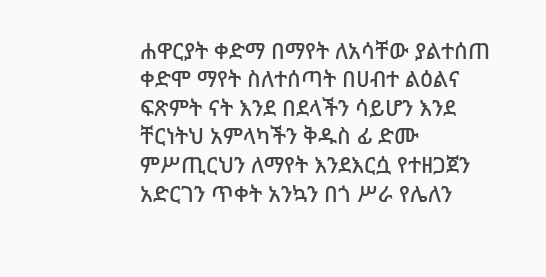ሐዋርያት ቀድማ በማየት ለአሳቸው ያልተሰጠ ቀድሞ ማየት ስለተሰጣት በሀብተ ልዕልና ፍጽምት ናት እንደ በደላችን ሳይሆን እንደ ቸርነትህ አምላካችን ቅዱስ ፊ ድሙ ምሥጢርህን ለማየት እንደእርሷ የተዘጋጀን አድርገን ጥቀት አንኳን በጎ ሥራ የሌለን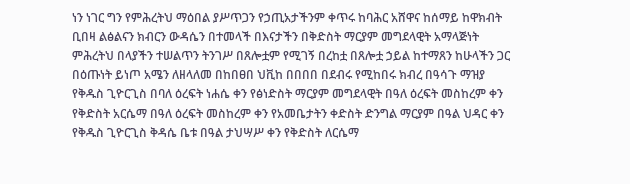ነን ነገር ግን የምሕረትህ ማዕበል ያሥጥጋን የኃጢአታችንም ቀጥሩ ከባሕር አሸዋና ከሰማይ ከዋክብት ቢበዛ ልፅልናን ክብርን ውዳሴን በተመላች በእናታችን በቅድስት ማርያም መግደላዊት አማላጅነት ምሕረትህ በላያችን ተሠልጥን ትንገሥ በጸሎቷም የሚገኝ በረከቷ በጸሎቷ ኃይል ከተማጸን ከሁላችን ጋር በዕጡነት ይነጦ አሜን ለዘላለመ በከበፀበ ህቪከ በበበበ በደብሩ የሚከበሩ ክብረ በዓሳጉ ማዝያ የቅዱስ ጊዮርጊስ በባለ ዕረፍት ነሐሴ ቀን የፅነድስት ማርያም መግደላዊት በዓለ ዕረፍት መስከረም ቀን የቅድስት አርሴማ በዓለ ዕረፍት መስከረም ቀን የአመቤታትን ቀድስት ድንግል ማርያም በዓል ህዳር ቀን የቅዱስ ጊዮርጊስ ቅዳሴ ቤቱ በዓል ታህሣሥ ቀን የቅድስት ለርሴማ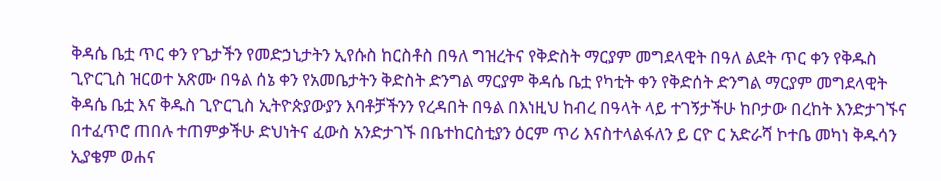ቅዳሴ ቤቷ ጥር ቀን የጌታችን የመድኃኒታትን ኢየሱስ ከርስቶስ በዓለ ግዝረትና የቅድስት ማርያም መግደላዊት በዓለ ልደት ጥር ቀን የቅዱስ ጊዮርጊስ ዝርወተ አጽሙ በዓል ሰኔ ቀን የአመቤታትን ቅድስት ድንግል ማርያም ቅዳሴ ቤቷ የካቲት ቀን የቅድሰት ድንግል ማርያም መግደላዊት ቅዳሴ ቤቷ እና ቅዱስ ጊዮርጊስ ኢትዮጵያውያን እባቶቻችንን የረዳበት በዓል በእነዚህ ከብረ በዓላት ላይ ተገኝታችሁ ከቦታው በረከት እንድታገኙና በተፈጥሮ ጠበሉ ተጠምቃችሁ ድህነትና ፈውስ አንድታገኙ በቤተከርስቲያን ዕርም ጥሪ እናስተላልፋለን ይ ርዮ ር አድራሻ ኮተቤ መካነ ቅዱሳን ኢያቄም ወሐና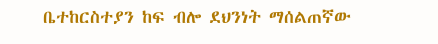ቤተከርስተያን ከፍ ብሎ ደህንነት ማሰልጠኛው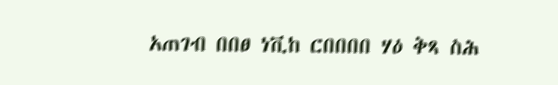አጠገብ በበፀ ነቪከ ርበበበበ ሃዕ ቅጻ ስሕ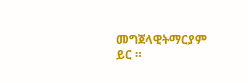መግጀላዊትማርያም ይር ።